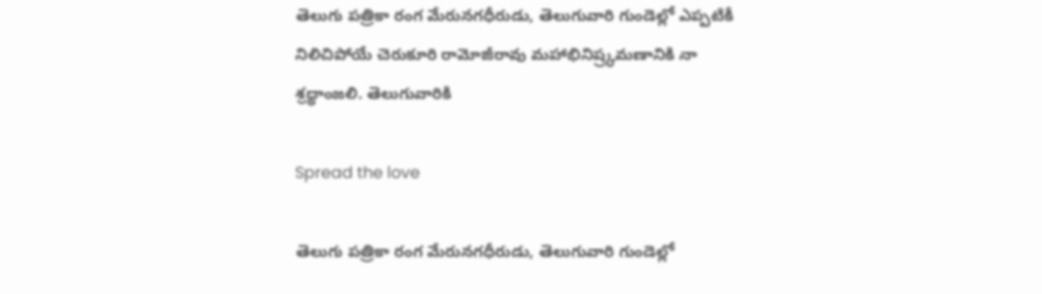తెలుగు పత్రికా రంగ మేరునగధీరుడు, తెలుగువారి గుండెల్లో ఎప్పటికీ నిలిచిపోయే చెరుకూరి రామోజీరావు మహాభినిష్ర్కమణానికి నా శ్రద్ధాంజలి. తెలుగువారికి

Spread the love

తెలుగు పత్రికా రంగ మేరునగధీరుడు, తెలుగువారి గుండెల్లో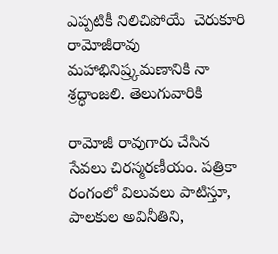ఎప్పటికీ నిలిచిపోయే  చెరుకూరి రామోజీరావు  మహాభినిష్ర్కమణానికి నా శ్రద్ధాంజలి. తెలుగువారికి

రామోజీ రావుగారు చేసిన సేవలు చిరస్మరణీయం. పత్రికా రంగంలో విలువలు పాటిస్తూ, పాలకుల అవినీతిని,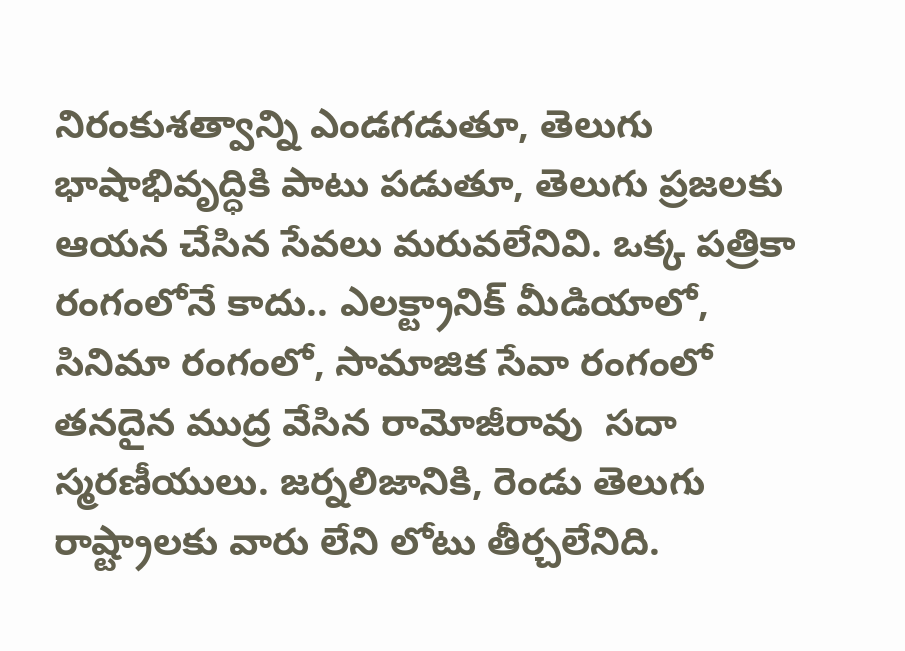నిరంకుశత్వాన్ని ఎండగడుతూ, తెలుగు భాషాభివృద్ధికి పాటు పడుతూ, తెలుగు ప్రజలకు ఆయన చేసిన సేవలు మరువలేనివి. ఒక్క పత్రికా రంగంలోనే కాదు.. ఎలక్ట్రానిక్ మీడియాలో, సినిమా రంగంలో, సామాజిక సేవా రంగంలో తనదైన ముద్ర వేసిన రామోజీరావు  సదా స్మరణీయులు. జర్నలిజానికి, రెండు తెలుగు రాష్ట్రాలకు వారు లేని లోటు తీర్చలేనిది.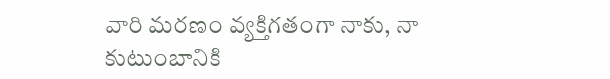వారి మరణం వ్యక్తిగతంగా నాకు, నా కుటుంబానికి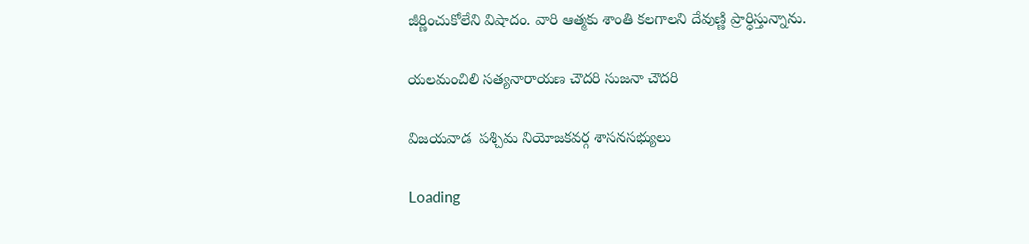జీర్ణించుకోలేని విషాదం. వారి ఆత్మకు శాంతి కలగాలని దేవుణ్ణి ప్రార్ధిస్తున్నాను.

యలమంచిలి సత్యనారాయణ చౌదరి సుజనా చౌదరి

విజయవాడ  పశ్చిమ నియోజకవర్గ శాసనసభ్యులు

Loading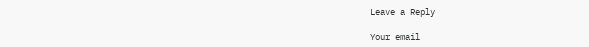Leave a Reply

Your email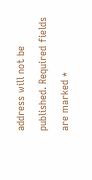address will not be published. Required fields are marked *